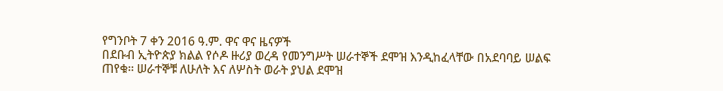የግንቦት 7 ቀን 2016 ዓ.ም. ዋና ዋና ዜናዎች
በደቡብ ኢትዮጵያ ክልል የሶዶ ዙሪያ ወረዳ የመንግሥት ሠራተኞች ደሞዝ እንዲከፈላቸው በአደባባይ ሠልፍ ጠየቁ። ሠራተኞቹ ለሁለት እና ለሦስት ወራት ያህል ደሞዝ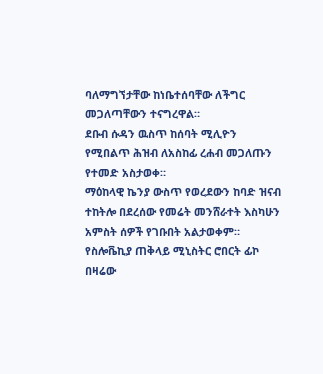ባለማግኘታቸው ከነቤተሰባቸው ለችግር መጋለጣቸውን ተናግረዋል።
ደቡብ ሱዳን ዉስጥ ከሰባት ሚሊዮን የሚበልጥ ሕዝብ ለአስከፊ ረሐብ መጋለጡን የተመድ አስታወቀ።
ማዕከላዊ ኬንያ ውስጥ የወረደውን ከባድ ዝናብ ተከትሎ በደረሰው የመሬት መንሸራተት እስካሁን አምስት ሰዎች የገቡበት አልታወቀም።
የስሎቬኪያ ጠቅላይ ሚኒስትር ሮበርት ፊኮ በዛሬው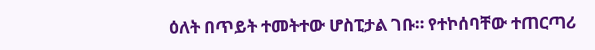ዕለት በጥይት ተመትተው ሆስፒታል ገቡ። የተኮሰባቸው ተጠርጣሪ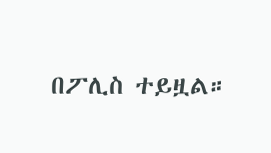በፖሊስ ተይዟል።